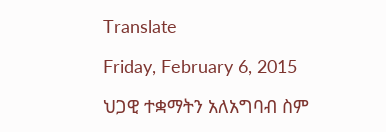Translate

Friday, February 6, 2015

ህጋዊ ተቋማትን አለአግባብ ስም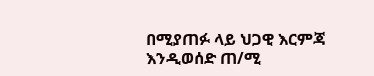በሚያጠፉ ላይ ህጋዊ እርምጃ እንዲወሰድ ጠ/ሚ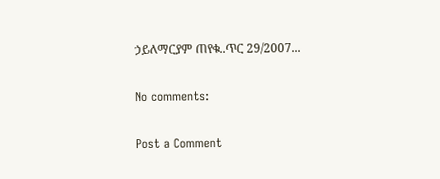ኃይለማርያም ጠየቁ..ጥር 29/2007...

No comments:

Post a Comment